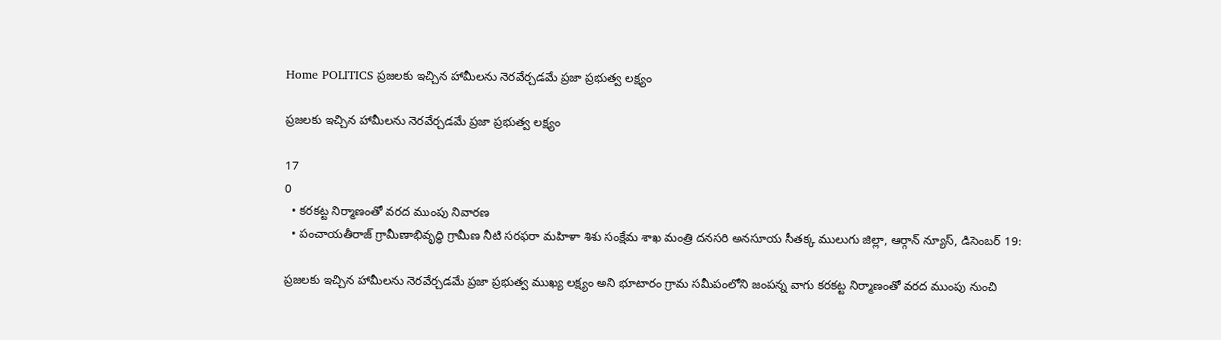Home POLITICS ప్రజలకు ఇచ్చిన హామీలను నెరవేర్చడమే ప్రజా ప్రభుత్వ లక్ష్యం

ప్రజలకు ఇచ్చిన హామీలను నెరవేర్చడమే ప్రజా ప్రభుత్వ లక్ష్యం

17
0
  • కరకట్ట నిర్మాణంతో వరద ముంపు నివారణ
  • పంచాయతీరాజ్ గ్రామీణాభివృద్ధి గ్రామీణ నీటి సరఫరా మహిళా శిశు సంక్షేమ శాఖ మంత్రి దనసరి అనసూయ సీతక్క ములుగు జిల్లా, ఆర్గాన్ న్యూస్, డిసెంబర్ 19:

ప్రజలకు ఇచ్చిన హామీలను నెరవేర్చడమే ప్రజా ప్రభుత్వ ముఖ్య లక్ష్యం అని భూటారం గ్రామ సమీపంలోని జంపన్న వాగు కరకట్ట నిర్మాణంతో వరద ముంపు నుంచి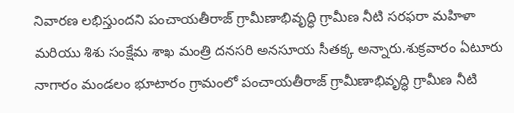నివారణ లభిస్తుందని పంచాయతీరాజ్ గ్రామీణాభివృద్ధి గ్రామీణ నీటి సరఫరా మహిళా మరియు శిశు సంక్షేమ శాఖ మంత్రి దనసరి అనసూయ సీతక్క అన్నారు.శుక్రవారం ఏటూరు నాగారం మండలం భూటారం గ్రామంలో పంచాయతీరాజ్ గ్రామీణాభివృద్ధి గ్రామీణ నీటి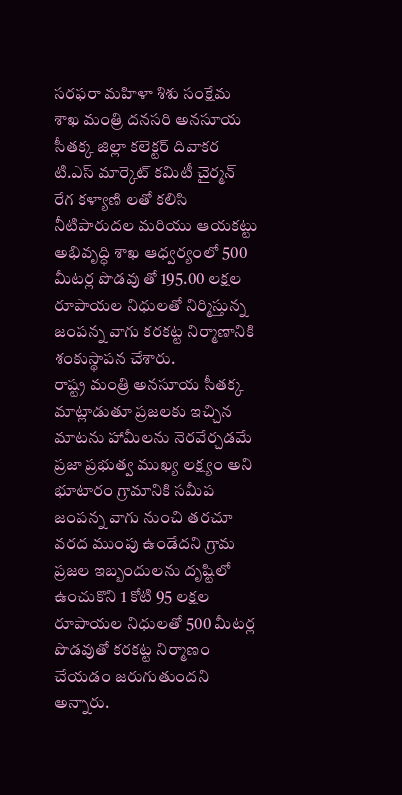సరఫరా మహిళా శిశు సంక్షేమ శాఖ మంత్రి దనసరి అనసూయ సీతక్క జిల్లా కలెక్టర్ దివాకర టి.ఎస్ మార్కెట్ కమిటీ చైర్మన్ రేగ కళ్యాణి లతో కలిసి నీటిపారుదల మరియు ఆయకట్టు అభివృద్ధి శాఖ ఆధ్వర్యంలో 500 మీటర్ల పొడవు తో 195.00 లక్షల రూపాయల నిధులతో నిర్మిస్తున్న జంపన్న వాగు కరకట్ట నిర్మాణానికి శంకుస్థాపన చేశారు.
రాష్ట్ర మంత్రి అనసూయ సీతక్క మాట్లాడుతూ ప్రజలకు ఇచ్చిన మాటను హామీలను నెరవేర్చడమే ప్రజా ప్రభుత్వ ముఖ్య లక్ష్యం అని భూటారం గ్రామానికి సమీప జంపన్న వాగు నుంచి తరచూ వరద ముంపు ఉండేదని గ్రామ ప్రజల ఇబ్బందులను దృష్టిలో ఉంచుకొని 1 కోటి 95 లక్షల రూపాయల నిధులతో 500 మీటర్ల పొడవుతో కరకట్ట నిర్మాణం చేయడం జరుగుతుందని అన్నారు.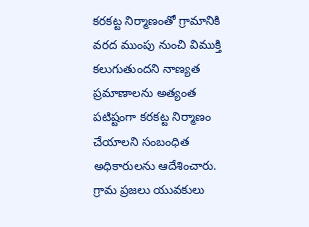కరకట్ట నిర్మాణంతో గ్రామానికి వరద ముంపు నుంచి విముక్తి కలుగుతుందని నాణ్యత ప్రమాణాలను అత్యంత పటిష్టంగా కరకట్ట నిర్మాణం చేయాలని సంబంధిత అధికారులను ఆదేశించారు.
గ్రామ ప్రజలు యువకులు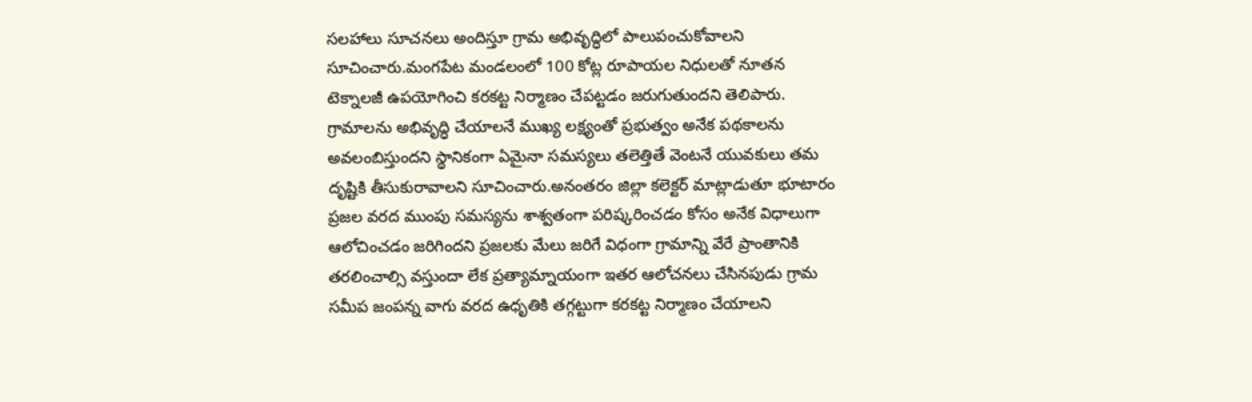సలహాలు సూచనలు అందిస్తూ గ్రామ అభివృద్ధిలో పాలుపంచుకోవాలని సూచించారు.మంగపేట మండలంలో 100 కోట్ల రూపాయల నిధులతో నూతన టెక్నాలజీ ఉపయోగించి కరకట్ట నిర్మాణం చేపట్టడం జరుగుతుందని తెలిపారు.
గ్రామాలను అభివృద్ధి చేయాలనే ముఖ్య లక్ష్యంతో ప్రభుత్వం అనేక పథకాలను అవలంబిస్తుందని స్థానికంగా ఏమైనా సమస్యలు తలెత్తితే వెంటనే యువకులు తమ దృష్టికి తీసుకురావాలని సూచించారు.అనంతరం జిల్లా కలెక్టర్ మాట్లాడుతూ భూటారం ప్రజల వరద ముంపు సమస్యను శాశ్వతంగా పరిష్కరించడం కోసం అనేక విధాలుగా ఆలోచించడం జరిగిందని ప్రజలకు మేలు జరిగే విధంగా గ్రామాన్ని వేరే ప్రాంతానికి తరలించాల్సి వస్తుందా లేక ప్రత్యామ్నాయంగా ఇతర ఆలోచనలు చేసినపుడు గ్రామ సమీప జంపన్న వాగు వరద ఉధృతికి తగ్గట్టుగా కరకట్ట నిర్మాణం చేయాలని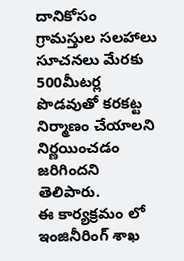దానికోసం గ్రామస్తుల సలహాలు సూచనలు మేరకు 500మీటర్ల పొడవుతో కరకట్ట నిర్మాణం చేయాలని నిర్ణయించడం జరిగిందని తెలిపారు.
ఈ కార్యక్రమం లో ఇంజినీరింగ్ శాఖ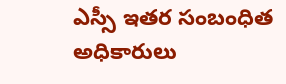ఎస్సీ ఇతర సంబంధిత అధికారులు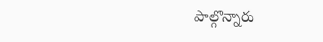పాల్గొన్నారు